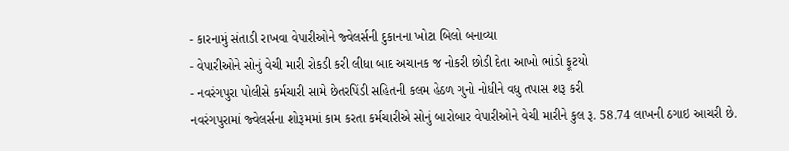- કારનામું સંતાડી રાખવા વેપારીઓને જ્વેલર્સની દુકાનના ખોટા બિલો બનાવ્યા
- વેપારીઓને સોનું વેચી મારી રોકડી કરી લીધા બાદ અચાનક જ નોકરી છોડી દેતા આખો ભાંડો ફૂટયો
- નવરંગપુરા પોલીસે કર્મચારી સામે છેતરપિંડી સહિતની કલમ હેઠળ ગુનો નોધીને વધુ તપાસ શરૂ કરી
નવરંગપુરામાં જ્વેલર્સના શોરૂમમાં કામ કરતા કર્મચારીએ સોનું બારોબાર વેપારીઓને વેચી મારીને કુલ રૂ. 58.74 લાખની ઠગાઇ આચરી છે.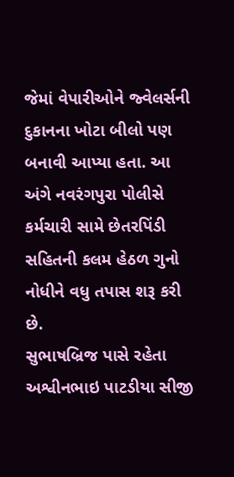જેમાં વેપારીઓને જ્વેલર્સની દુકાનના ખોટા બીલો પણ બનાવી આપ્યા હતા. આ અંગે નવરંગપુરા પોલીસે કર્મચારી સામે છેતરપિંડી સહિતની કલમ હેઠળ ગુનો નોધીને વધુ તપાસ શરૂ કરી છે.
સુભાષબ્રિજ પાસે રહેતા અશ્વીનભાઇ પાટડીયા સીજી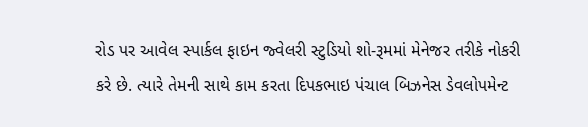રોડ પર આવેલ સ્પાર્કલ ફાઇન જ્વેલરી સ્ટુડિયો શો-રૂમમાં મેનેજર તરીકે નોકરી કરે છે. ત્યારે તેમની સાથે કામ કરતા દિપકભાઇ પંચાલ બિઝનેસ ડેવલોપમેન્ટ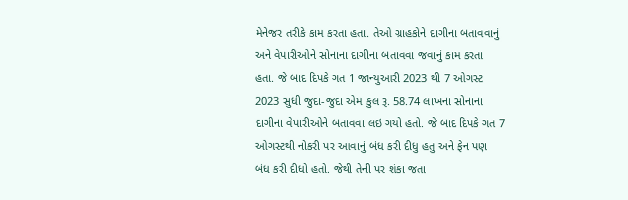મેનેજર તરીકે કામ કરતા હતા. તેઓ ગ્રાહકોને દાગીના બતાવવાનું અને વેપારીઓને સોનાના દાગીના બતાવવા જવાનું કામ કરતા હતા. જે બાદ દિપકે ગત 1 જાન્યુઆરી 2023 થી 7 ઓગસ્ટ 2023 સુધી જુદા-જુદા એમ કુલ રૂ. 58.74 લાખના સોનાના દાગીના વેપારીઓને બતાવવા લઇ ગયો હતો. જે બાદ દિપકે ગત 7 ઓગસ્ટથી નોકરી પર આવાનું બંધ કરી દીધુ હતુ અને ફેન પણ બંધ કરી દીધો હતો. જેથી તેની પર શંકા જતા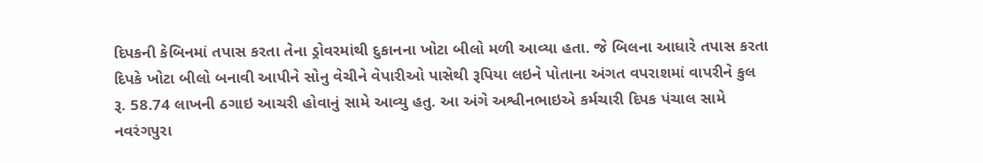દિપકની કેબિનમાં તપાસ કરતા તેના ડ્રોવરમાંથી દુકાનના ખોટા બીલો મળી આવ્યા હતા. જે બિલના આધારે તપાસ કરતા દિપકે ખોટા બીલો બનાવી આપીને સોનુ વેચીને વેપારીઓ પાસેથી રૂપિયા લઇને પોતાના અંગત વપરાશમાં વાપરીને કુલ રૂ. 58.74 લાખની ઠગાઇ આચરી હોવાનું સામે આવ્યુ હતુ. આ અંગે અશ્વીનભાઇએ કર્મચારી દિપક પંચાલ સામે નવરંગપુરા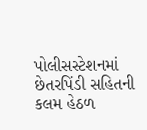પોલીસસ્ટેશનમાં છેતરપિંડી સહિતની કલમ હેઠળ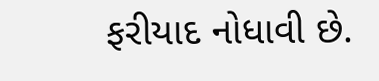ફરીયાદ નોધાવી છે.